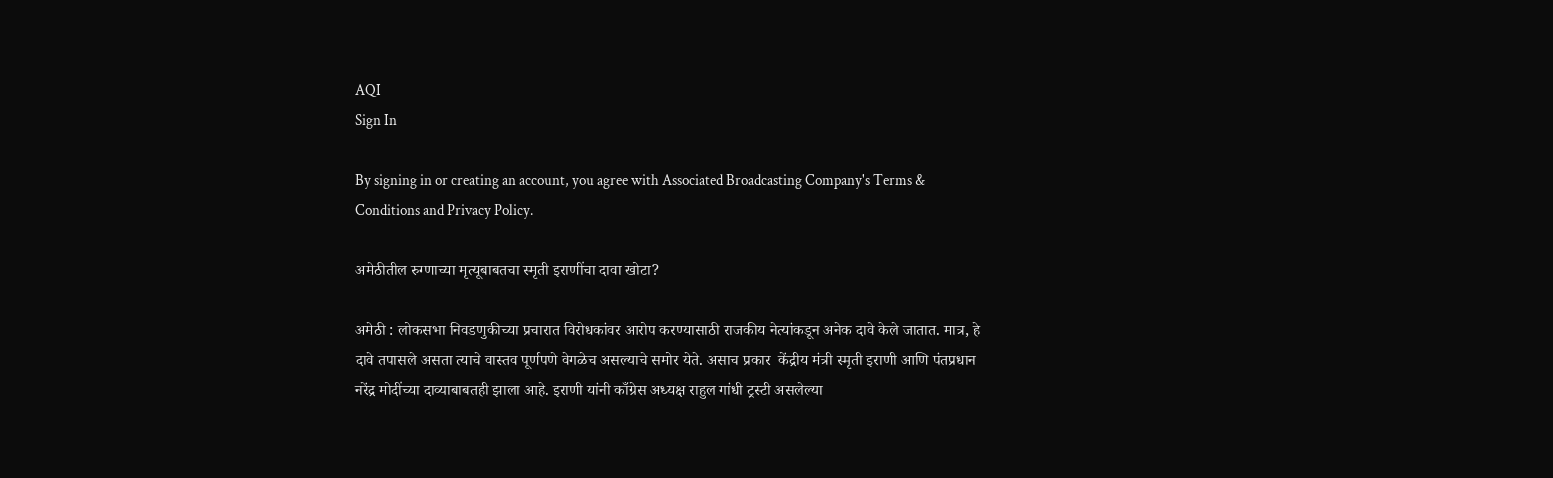AQI
Sign In

By signing in or creating an account, you agree with Associated Broadcasting Company's Terms & Conditions and Privacy Policy.

अमेठीतील रुग्णाच्या मृत्यूबाबतचा स्‍मृती इराणींचा दावा खोटा?

अमेठी : लोकसभा निवडणुकीच्या प्रचारात विरोधकांवर आरोप करण्यासाठी राजकीय नेत्यांकडून अनेक दावे केले जातात. मात्र, हे दावे तपासले असता त्याचे वास्तव पूर्णपणे वेगळेच असल्याचे समोर येते. असाच प्रकार  केंद्रीय मंत्री स्मृती इराणी आणि पंतप्रधान नरेंद्र मोदींच्या दाव्याबाबतही झाला आहे. इराणी यांनी काँग्रेस अध्यक्ष राहुल गांधी ट्रस्टी असलेल्या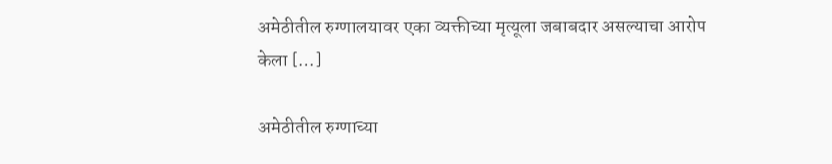अमेठीतील रुग्णालयावर एका व्यक्तीच्या मृत्यूला जबाबदार असल्याचा आरोप केला […]

अमेठीतील रुग्णाच्या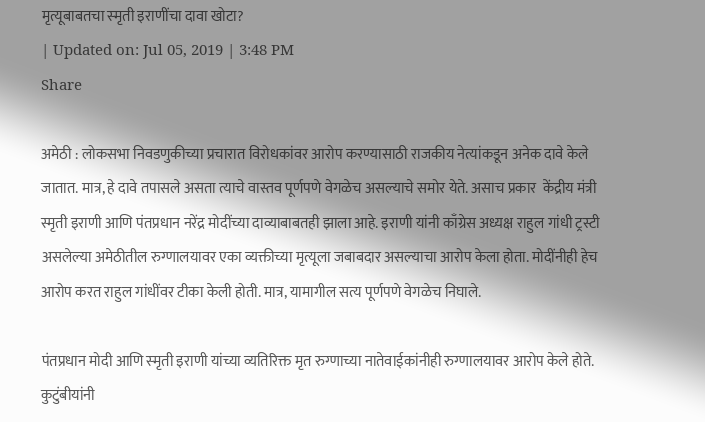मृत्यूबाबतचा स्‍मृती इराणींचा दावा खोटा?
| Updated on: Jul 05, 2019 | 3:48 PM
Share

अमेठी : लोकसभा निवडणुकीच्या प्रचारात विरोधकांवर आरोप करण्यासाठी राजकीय नेत्यांकडून अनेक दावे केले जातात. मात्र, हे दावे तपासले असता त्याचे वास्तव पूर्णपणे वेगळेच असल्याचे समोर येते. असाच प्रकार  केंद्रीय मंत्री स्मृती इराणी आणि पंतप्रधान नरेंद्र मोदींच्या दाव्याबाबतही झाला आहे. इराणी यांनी काँग्रेस अध्यक्ष राहुल गांधी ट्रस्टी असलेल्या अमेठीतील रुग्णालयावर एका व्यक्तीच्या मृत्यूला जबाबदार असल्याचा आरोप केला होता. मोदींनीही हेच आरोप करत राहुल गांधींवर टीका केली होती. मात्र, यामागील सत्य पूर्णपणे वेगळेच निघाले.

पंतप्रधान मोदी आणि स्‍मृती इराणी यांच्या व्यतिरिक्त मृत रुग्णाच्या नातेवाईकांनीही रुग्णालयावर आरोप केले होते. कुटुंबीयांनी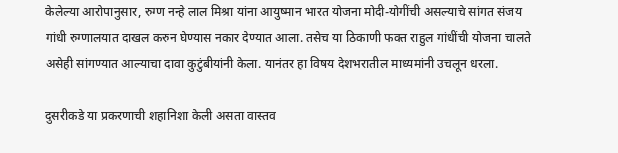केलेल्या आरोपानुसार, रुग्ण नन्‍हे लाल मिश्रा यांना आयुष्मान भारत योजना मोदी-योगींची असल्याचे सांगत संजय गांधी रुग्णालयात दाखल करुन घेण्यास नकार देण्यात आला. तसेच या ठिकाणी फक्त राहुल गांधींची योजना चालते असेही सांगण्यात आल्याचा दावा कुटुंबीयांनी केला. यानंतर हा विषय देशभरातील माध्यमांनी उचलून धरला.

दुसरीकडे या प्रकरणाची शहानिशा केली असता वास्तव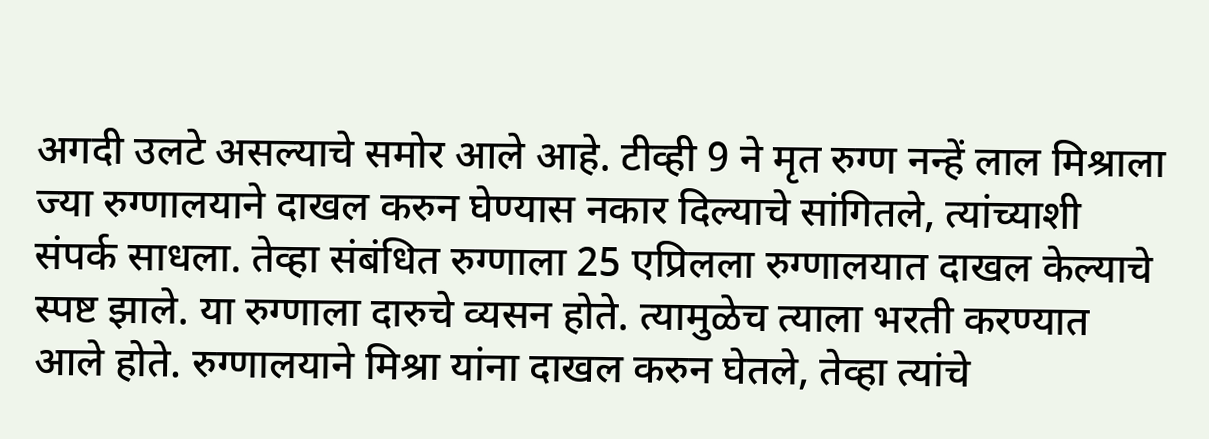अगदी उलटे असल्याचे समोर आले आहे. टीव्ही 9 ने मृत रुग्ण नन्‍हें लाल मिश्राला ज्या रुग्णालयाने दाखल करुन घेण्यास नकार दिल्याचे सांगितले, त्यांच्याशी संपर्क साधला. तेव्हा संबंधित रुग्णाला 25 एप्रिलला रुग्णालयात दाखल केल्याचे स्पष्ट झाले. या रुग्णाला दारुचे व्यसन होते. त्यामुळेच त्याला भरती करण्यात आले होते. रुग्णालयाने मिश्रा यांना दाखल करुन घेतले, तेव्हा त्यांचे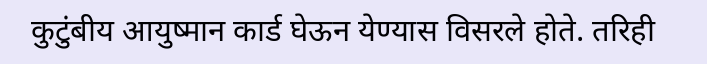कुटुंबीय आयुष्‍मान कार्ड घेऊन येण्यास विसरले होते. तरिही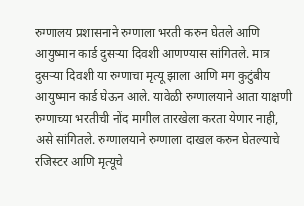रुग्णालय प्रशासनाने रुग्णाला भरती करुन घेतले आणि आयुष्मान कार्ड दुसऱ्या दिवशी आणण्यास सांगितले. मात्र दुसऱ्या दिवशी या रुग्णाचा मृत्यू झाला आणि मग कुटुंबीय आयुष्मान कार्ड घेऊन आले. यावेळी रुग्णालयाने आता याक्षणी रुग्णाच्या भरतीची नोंद मागील तारखेला करता येणार नाही, असे सांगितले. रुग्णालयाने रुग्णाला दाखल करुन घेतल्याचे रजिस्टर आणि मृत्यूचे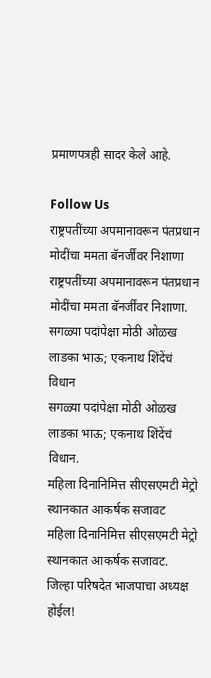प्रमाणपत्रही सादर केले आहे.

Follow Us
राष्ट्रपतींच्या अपमानावरून पंतप्रधान मोदींचा ममता बॅनर्जींवर निशाणा
राष्ट्रपतींच्या अपमानावरून पंतप्रधान मोदींचा ममता बॅनर्जींवर निशाणा.
सगळ्या पदांपेक्षा मोठी ओळख लाडका भाऊ; एकनाथ शिंदेंचं विधान
सगळ्या पदांपेक्षा मोठी ओळख लाडका भाऊ; एकनाथ शिंदेंचं विधान.
महिला दिनानिमित्त सीएसएमटी मेट्रो स्थानकात आकर्षक सजावट
महिला दिनानिमित्त सीएसएमटी मेट्रो स्थानकात आकर्षक सजावट.
जिल्हा परिषदेत भाजपाचा अध्यक्ष होईल!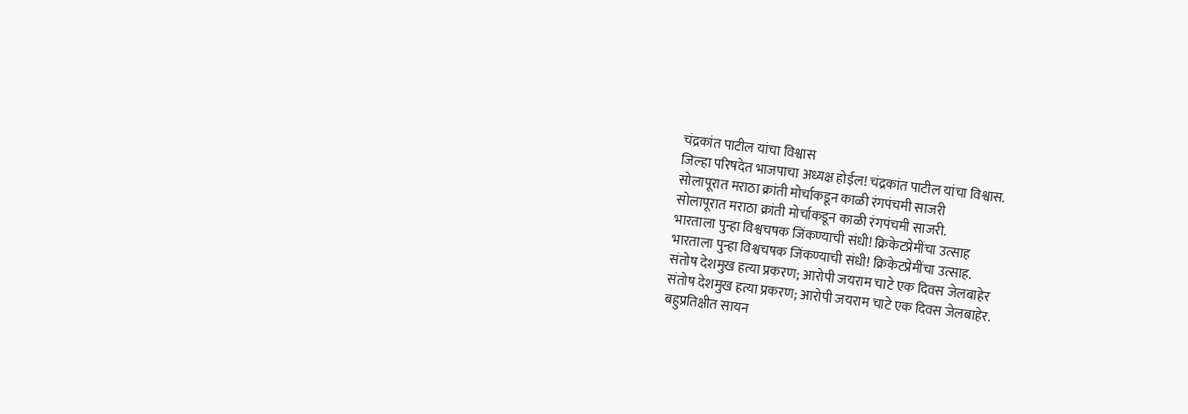चंद्रकांत पाटील यांचा विश्वास
जिल्हा परिषदेत भाजपाचा अध्यक्ष होईल! चंद्रकांत पाटील यांचा विश्वास.
सोलापूरात मराठा क्रांती मोर्चाकडून काळी रंगपंचमी साजरी
सोलापूरात मराठा क्रांती मोर्चाकडून काळी रंगपंचमी साजरी.
भारताला पुन्हा विश्वचषक जिंकण्याची संधी! क्रिकेटप्रेमींचा उत्साह
भारताला पुन्हा विश्वचषक जिंकण्याची संधी! क्रिकेटप्रेमींचा उत्साह.
संतोष देशमुख हत्या प्रकरण; आरोपी जयराम चाटे एक दिवस जेलबाहेर
संतोष देशमुख हत्या प्रकरण; आरोपी जयराम चाटे एक दिवस जेलबाहेर.
बहुप्रतिक्षीत सायन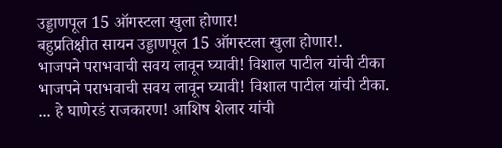उड्डाणपूल 15 ऑगस्टला खुला होणार!
बहुप्रतिक्षीत सायन उड्डाणपूल 15 ऑगस्टला खुला होणार!.
भाजपने पराभवाची सवय लावून घ्यावी! विशाल पाटील यांची टीका
भाजपने पराभवाची सवय लावून घ्यावी! विशाल पाटील यांची टीका.
... हे घाणेरडं राजकारण! आशिष शेलार यांची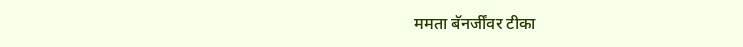ममता बॅनर्जींवर टीका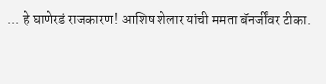... हे घाणेरडं राजकारण! आशिष शेलार यांची ममता बॅनर्जींवर टीका.